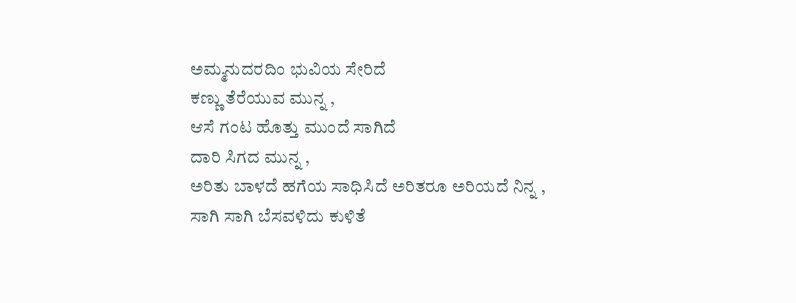ಅಮ್ಮನುದರದಿಂ ಭುವಿಯ ಸೇರಿದೆ
ಕಣ್ಣು ತೆರೆಯುವ ಮುನ್ನ ,
ಆಸೆ ಗಂಟ ಹೊತ್ತು ಮುಂದೆ ಸಾಗಿದೆ
ದಾರಿ ಸಿಗದ ಮುನ್ನ ,
ಅರಿತು ಬಾಳದೆ ಹಗೆಯ ಸಾಧಿಸಿದೆ ಅರಿತರೂ ಅರಿಯದೆ ನಿನ್ನ ,
ಸಾಗಿ ಸಾಗಿ ಬೆಸವಳಿದು ಕುಳಿತೆ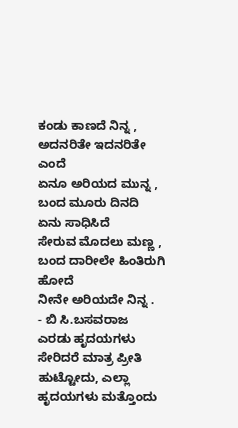ಕಂಡು ಕಾಣದೆ ನಿನ್ನ ,
ಅದನರಿತೇ ಇದನರಿತೇ ಎಂದೆ
ಏನೂ ಅರಿಯದ ಮುನ್ನ ,
ಬಂದ ಮೂರು ದಿನದಿ ಏನು ಸಾಧಿಸಿದೆ
ಸೇರುವ ಮೊದಲು ಮಣ್ಣ ,
ಬಂದ ದಾರೀಲೇ ಹಿಂತಿರುಗಿ ಹೋದೆ
ನೀನೇ ಅರಿಯದೇ ನಿನ್ನ .
- ಬಿ ಸಿ.ಬಸವರಾಜ
ಎರಡು ಹೃದಯಗಳು ಸೇರಿದರೆ ಮಾತ್ರ ಪ್ರೀತಿ ಹುಟ್ಟೋದು, ಎಲ್ಲಾ ಹೃದಯಗಳು ಮತ್ತೊಂದು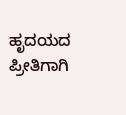ಹೃದಯದ ಪ್ರೀತಿಗಾಗಿ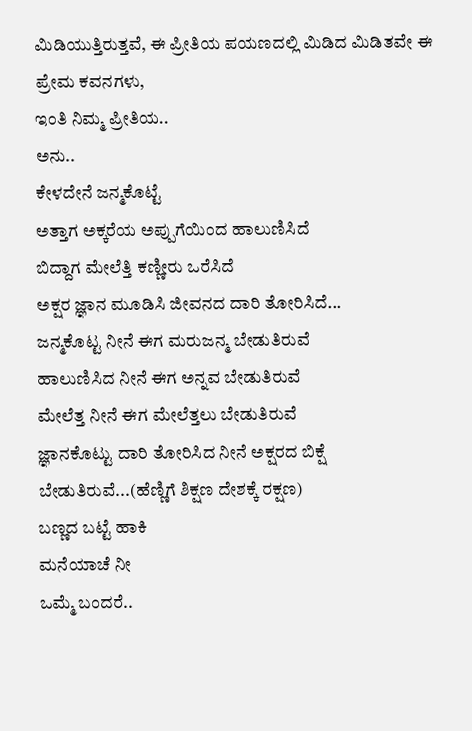ಮಿಡಿಯುತ್ತಿರುತ್ತವೆ, ಈ ಪ್ರೀತಿಯ ಪಯಣದಲ್ಲಿ ಮಿಡಿದ ಮಿಡಿತವೇ ಈ ಪ್ರೇಮ ಕವನಗಳು,
ಇಂತಿ ನಿಮ್ಮ ಪ್ರೀತಿಯ..
ಅನು..
ಕೇಳದೇನೆ ಜನ್ಮಕೊಟ್ಟೆ
ಅತ್ತಾಗ ಅಕ್ಕರೆಯ ಅಪ್ಪುಗೆಯಿಂದ ಹಾಲುಣಿಸಿದೆ
ಬಿದ್ದಾಗ ಮೇಲೆತ್ತಿ ಕಣ್ಣೀರು ಒರೆಸಿದೆ
ಅಕ್ಷರ ಜ್ಞಾನ ಮೂಡಿಸಿ ಜೀವನದ ದಾರಿ ತೋರಿಸಿದೆ...
ಜನ್ಮಕೊಟ್ಟ ನೀನೆ ಈಗ ಮರುಜನ್ಮ ಬೇಡುತಿರುವೆ
ಹಾಲುಣಿಸಿದ ನೀನೆ ಈಗ ಅನ್ನವ ಬೇಡುತಿರುವೆ
ಮೇಲೆತ್ತ ನೀನೆ ಈಗ ಮೇಲೆತ್ತಲು ಬೇಡುತಿರುವೆ
ಜ್ಞಾನಕೊಟ್ಟು ದಾರಿ ತೋರಿಸಿದ ನೀನೆ ಅಕ್ಷರದ ಬಿಕ್ಷೆ ಬೇಡುತಿರುವೆ...(ಹೆಣ್ಣಿಗೆ ಶಿಕ್ಷಣ ದೇಶಕ್ಕೆ ರಕ್ಷಣ)
ಬಣ್ಣದ ಬಟ್ಟೆ ಹಾಕಿ
ಮನೆಯಾಚೆ ನೀ
ಒಮ್ಮೆ ಬಂದರೆ..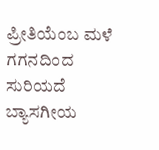ಪ್ರೀತಿಯೆಂಬ ಮಳೆ
ಗಗನದಿಂದ ಸುರಿಯದೆ
ಬ್ಯಾಸಗೀಯ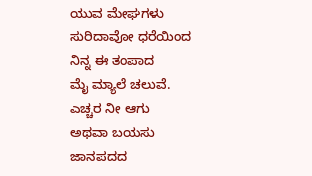ಯುವ ಮೇಘಗಳು
ಸುರಿದಾವೋ ಧರೆಯಿಂದ
ನಿನ್ನ ಈ ತಂಪಾದ
ಮೈ ಮ್ಯಾಲೆ ಚಲುವೆ.
ಎಚ್ಚರ ನೀ ಆಗು
ಅಥವಾ ಬಯಸು
ಜಾನಪದದ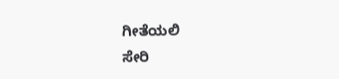ಗೀತೆಯಲಿ
ಸೇರಿ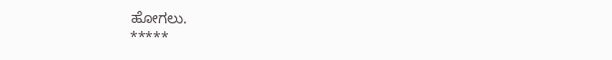ಹೋಗಲು.
*****